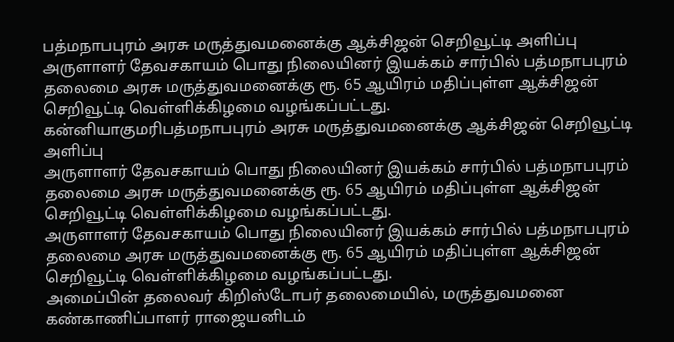பத்மநாபபுரம் அரசு மருத்துவமனைக்கு ஆக்சிஜன் செறிவூட்டி அளிப்பு
அருளாளர் தேவசகாயம் பொது நிலையினர் இயக்கம் சார்பில் பத்மநாபபுரம் தலைமை அரசு மருத்துவமனைக்கு ரூ. 65 ஆயிரம் மதிப்புள்ள ஆக்சிஜன் செறிவூட்டி வெள்ளிக்கிழமை வழங்கப்பட்டது.
கன்னியாகுமரிபத்மநாபபுரம் அரசு மருத்துவமனைக்கு ஆக்சிஜன் செறிவூட்டி அளிப்பு
அருளாளர் தேவசகாயம் பொது நிலையினர் இயக்கம் சார்பில் பத்மநாபபுரம் தலைமை அரசு மருத்துவமனைக்கு ரூ. 65 ஆயிரம் மதிப்புள்ள ஆக்சிஜன் செறிவூட்டி வெள்ளிக்கிழமை வழங்கப்பட்டது.
அருளாளர் தேவசகாயம் பொது நிலையினர் இயக்கம் சார்பில் பத்மநாபபுரம் தலைமை அரசு மருத்துவமனைக்கு ரூ. 65 ஆயிரம் மதிப்புள்ள ஆக்சிஜன் செறிவூட்டி வெள்ளிக்கிழமை வழங்கப்பட்டது.
அமைப்பின் தலைவர் கிறிஸ்டோபர் தலைமையில், மருத்துவமனை கண்காணிப்பாளர் ராஜையனிடம்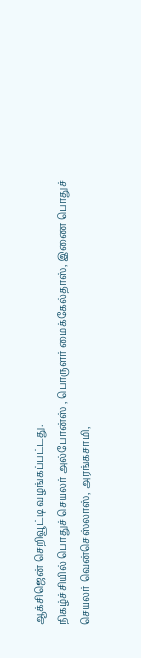ஆக்சிஜென் செறிவூட்டி வழங்கப்பட்டது.
நிகழ்ச்சியில் பொதுச் செயலர் அல்போன்ஸ் , பொருளர் மைக்கேல்தாஸ், இணை பொதுச் செயலர் வென்செஸ்லாஸ், அரங்கசாமி,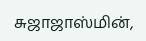சுஜாஜாஸ்மின்,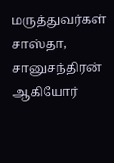மருத்துவர்கள் சாஸ்தா, சானுசந்திரன் ஆகியோர்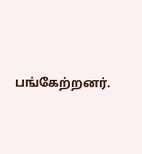பங்கேற்றனர்.